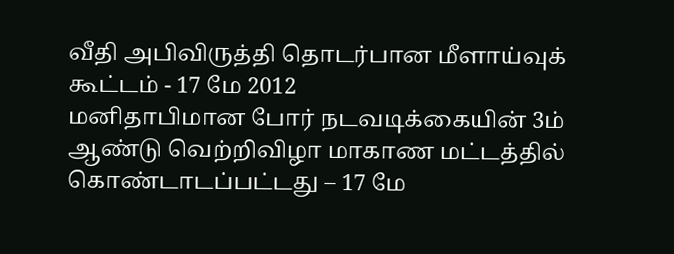வீதி அபிவிருத்தி தொடர்பான மீளாய்வுக் கூட்டம் - 17 மே 2012
மனிதாபிமான போர் நடவடிக்கையின் 3ம் ஆண்டு வெற்றிவிழா மாகாண மட்டத்தில் கொண்டாடப்பட்டது – 17 மே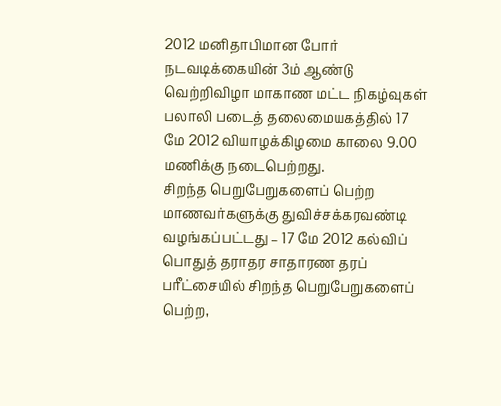2012 மனிதாபிமான போர் நடவடிக்கையின் 3ம் ஆண்டு வெற்றிவிழா மாகாண மட்ட நிகழ்வுகள் பலாலி படைத் தலைமையகத்தில் 17 மே 2012 வியாழக்கிழமை காலை 9.00 மணிக்கு நடைபெற்றது.
சிறந்த பெறுபேறுகளைப் பெற்ற மாணவர்களுக்கு துவிச்சக்கரவண்டி வழங்கப்பட்டது – 17 மே 2012 கல்விப் பொதுத் தராதர சாதாரண தரப் பரீட்சையில் சிறந்த பெறுபேறுகளைப் பெற்ற,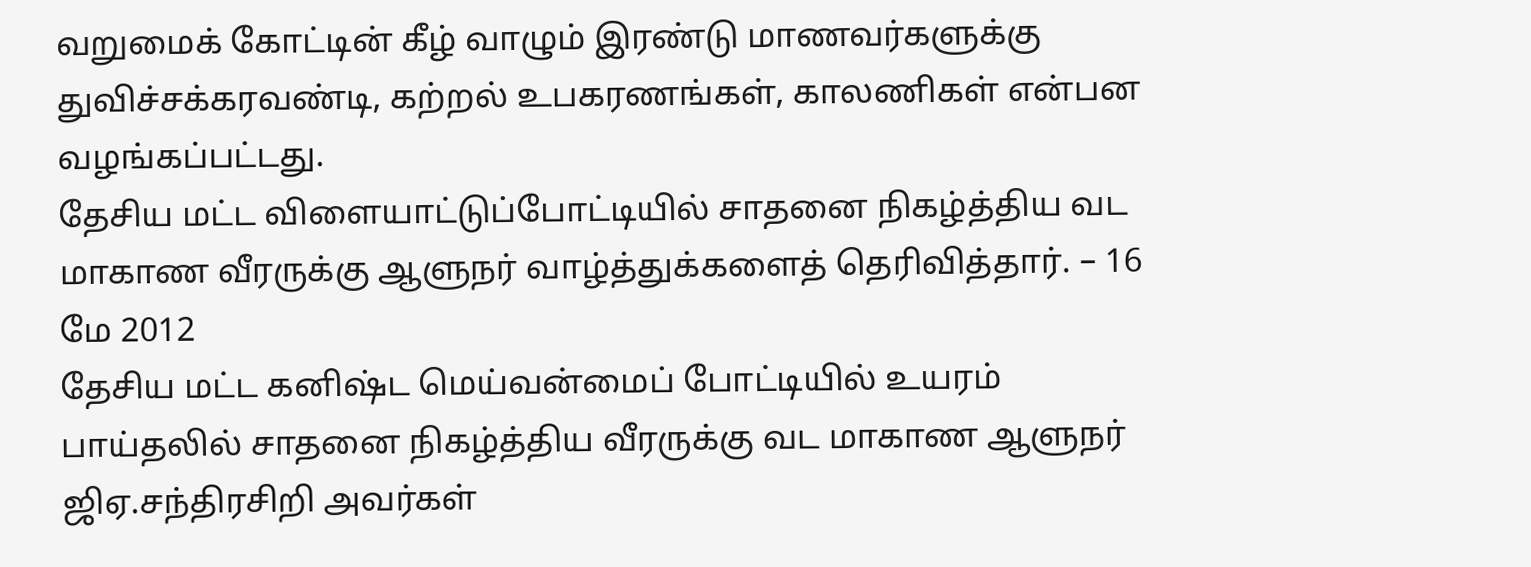வறுமைக் கோட்டின் கீழ் வாழும் இரண்டு மாணவர்களுக்கு துவிச்சக்கரவண்டி, கற்றல் உபகரணங்கள், காலணிகள் என்பன வழங்கப்பட்டது.
தேசிய மட்ட விளையாட்டுப்போட்டியில் சாதனை நிகழ்த்திய வட மாகாண வீரருக்கு ஆளுநர் வாழ்த்துக்களைத் தெரிவித்தார். – 16 மே 2012
தேசிய மட்ட கனிஷ்ட மெய்வன்மைப் போட்டியில் உயரம் பாய்தலில் சாதனை நிகழ்த்திய வீரருக்கு வட மாகாண ஆளுநர் ஜிஏ.சந்திரசிறி அவர்கள்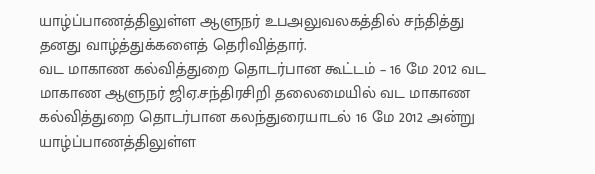யாழ்ப்பாணத்திலுள்ள ஆளுநர் உபஅலுவலகத்தில் சந்தித்து
தனது வாழ்த்துக்களைத் தெரிவித்தார்.
வட மாகாண கல்வித்துறை தொடர்பான கூட்டம் – 16 மே 2012 வட மாகாண ஆளுநர் ஜிஏ.சந்திரசிறி தலைமையில் வட மாகாண கல்வித்துறை தொடர்பான கலந்துரையாடல் 16 மே 2012 அன்று யாழ்ப்பாணத்திலுள்ள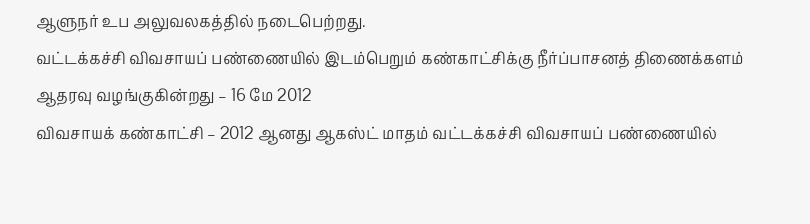ஆளுநர் உப அலுவலகத்தில் நடைபெற்றது.
வட்டக்கச்சி விவசாயப் பண்ணையில் இடம்பெறும் கண்காட்சிக்கு நீர்ப்பாசனத் திணைக்களம் ஆதரவு வழங்குகின்றது – 16 மே 2012
விவசாயக் கண்காட்சி – 2012 ஆனது ஆகஸ்ட் மாதம் வட்டக்கச்சி விவசாயப் பண்ணையில்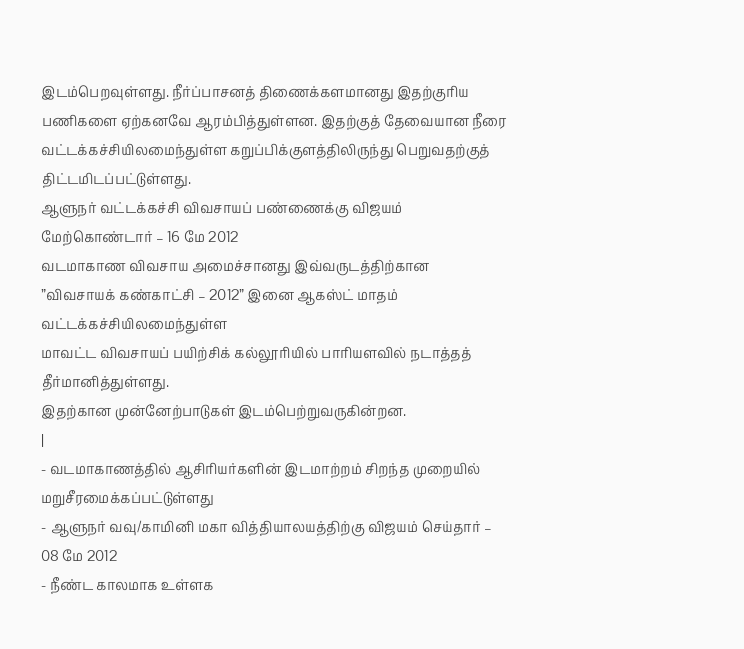இடம்பெறவுள்ளது. நீர்ப்பாசனத் திணைக்களமானது இதற்குரிய பணிகளை ஏற்கனவே ஆரம்பித்துள்ளன. இதற்குத் தேவையான நீரை வட்டக்கச்சியிலமைந்துள்ள கறுப்பிக்குளத்திலிருந்து பெறுவதற்குத் திட்டமிடப்பட்டுள்ளது.
ஆளுநர் வட்டக்கச்சி விவசாயப் பண்ணைக்கு விஜயம் மேற்கொண்டார் – 16 மே 2012
வடமாகாண விவசாய அமைச்சானது இவ்வருடத்திற்கான ”விவசாயக் கண்காட்சி – 2012” இனை ஆகஸ்ட் மாதம் வட்டக்கச்சியிலமைந்துள்ள
மாவட்ட விவசாயப் பயிற்சிக் கல்லூரியில் பாரியளவில் நடாத்தத் தீர்மானித்துள்ளது.
இதற்கான முன்னேற்பாடுகள் இடம்பெற்றுவருகின்றன.
|
- வடமாகாணத்தில் ஆசிரியர்களின் இடமாற்றம் சிறந்த முறையில் மறுசீரமைக்கப்பட்டுள்ளது
- ஆளுநர் வவு/காமினி மகா வித்தியாலயத்திற்கு விஜயம் செய்தார் – 08 மே 2012
- நீண்ட காலமாக உள்ளக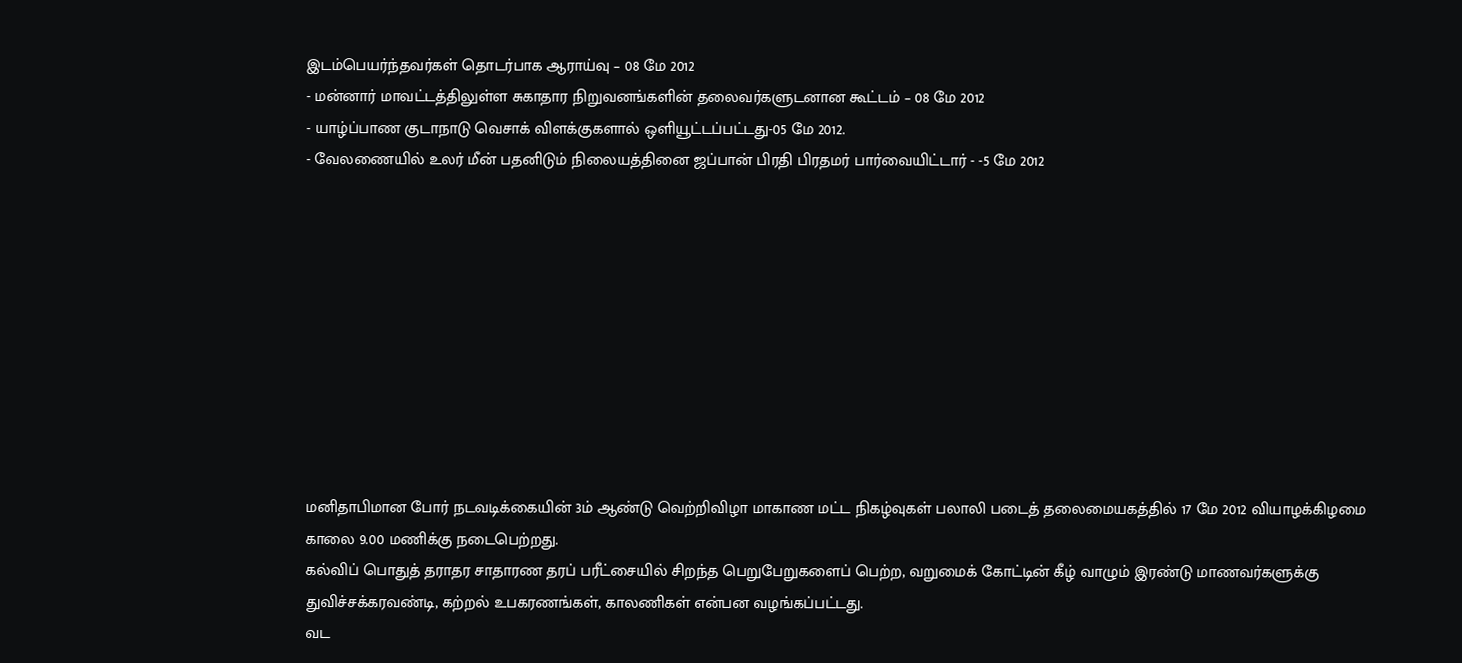இடம்பெயர்ந்தவர்கள் தொடர்பாக ஆராய்வு – 08 மே 2012
- மன்னார் மாவட்டத்திலுள்ள சுகாதார நிறுவனங்களின் தலைவர்களுடனான கூட்டம் – 08 மே 2012
- யாழ்ப்பாண குடாநாடு வெசாக் விளக்குகளால் ஒளியூட்டப்பட்டது-05 மே 2012.
- வேலணையில் உலர் மீன் பதனிடும் நிலையத்தினை ஜப்பான் பிரதி பிரதமர் பார்வையிட்டார் - -5 மே 2012










மனிதாபிமான போர் நடவடிக்கையின் 3ம் ஆண்டு வெற்றிவிழா மாகாண மட்ட நிகழ்வுகள் பலாலி படைத் தலைமையகத்தில் 17 மே 2012 வியாழக்கிழமை காலை 9.00 மணிக்கு நடைபெற்றது.
கல்விப் பொதுத் தராதர சாதாரண தரப் பரீட்சையில் சிறந்த பெறுபேறுகளைப் பெற்ற, வறுமைக் கோட்டின் கீழ் வாழும் இரண்டு மாணவர்களுக்கு துவிச்சக்கரவண்டி, கற்றல் உபகரணங்கள், காலணிகள் என்பன வழங்கப்பட்டது.
வட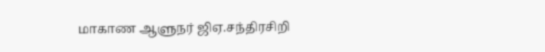மாகாண ஆளுநர் ஜிஏ.சந்திரசிறி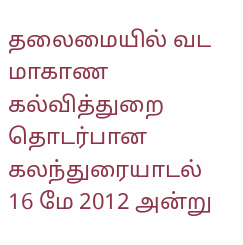தலைமையில் வட மாகாண கல்வித்துறை தொடர்பான கலந்துரையாடல் 16 மே 2012 அன்று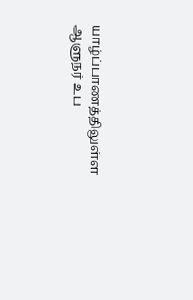யாழ்ப்பாணத்திலுள்ள ஆளுநர் உப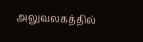அலுவலகத்தில்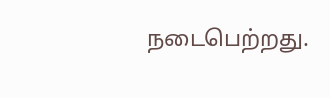நடைபெற்றது.